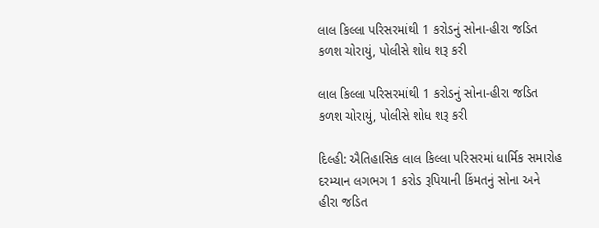લાલ કિલ્લા પરિસરમાંથી 1 કરોડનું સોના-હીરા જડિત કળશ ચોરાયું, પોલીસે શોધ શરૂ કરી

લાલ કિલ્લા પરિસરમાંથી 1 કરોડનું સોના-હીરા જડિત કળશ ચોરાયું, પોલીસે શોધ શરૂ કરી

દિલ્હી: ઐતિહાસિક લાલ કિલ્લા પરિસરમાં ધાર્મિક સમારોહ દરમ્યાન લગભગ 1 કરોડ રૂપિયાની કિંમતનું સોના અને હીરા જડિત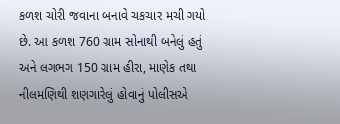કળશ ચોરી જવાના બનાવે ચકચાર મચી ગયો છે. આ કળશ 760 ગ્રામ સોનાથી બનેલું હતું અને લગભગ 150 ગ્રામ હીરા, માણેક તથા નીલમણિથી શણગારેલું હોવાનું પોલીસએ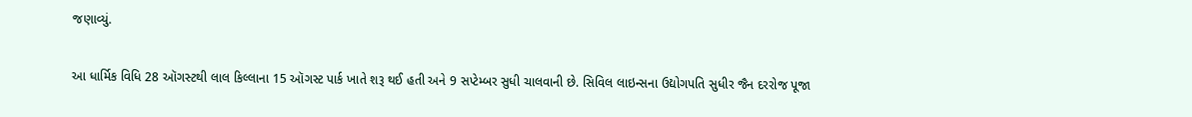જણાવ્યું.

આ ધાર્મિક વિધિ 28 ઑગસ્ટથી લાલ કિલ્લાના 15 ઑગસ્ટ પાર્ક ખાતે શરૂ થઈ હતી અને 9 સપ્ટેમ્બર સુધી ચાલવાની છે. સિવિલ લાઇન્સના ઉદ્યોગપતિ સુધીર જૈન દરરોજ પૂજા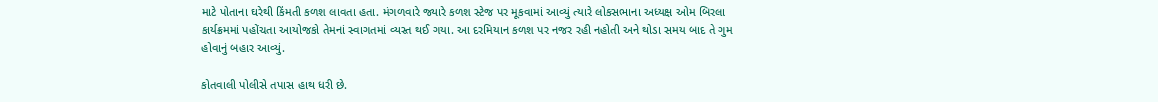માટે પોતાના ઘરેથી કિંમતી કળશ લાવતા હતા. મંગળવારે જ્યારે કળશ સ્ટેજ પર મૂકવામાં આવ્યું ત્યારે લોકસભાના અધ્યક્ષ ઓમ બિરલા કાર્યક્રમમાં પહોંચતા આયોજકો તેમનાં સ્વાગતમાં વ્યસ્ત થઈ ગયા. આ દરમિયાન કળશ પર નજર રહી નહોતી અને થોડા સમય બાદ તે ગુમ હોવાનું બહાર આવ્યું.

કોતવાલી પોલીસે તપાસ હાથ ધરી છે.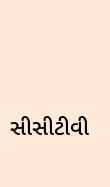સીસીટીવી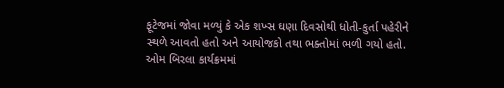ફૂટેજમાં જોવા મળ્યું કે એક શખ્સ ઘણા દિવસોથી ધોતી-કુર્તા પહેરીને સ્થળે આવતો હતો અને આયોજકો તથા ભક્તોમાં ભળી ગયો હતો. ઓમ બિરલા કાર્યક્રમમાં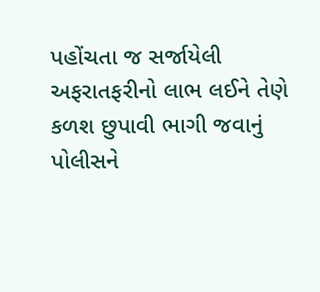પહોંચતા જ સર્જાયેલી અફરાતફરીનો લાભ લઈને તેણે કળશ છુપાવી ભાગી જવાનું પોલીસને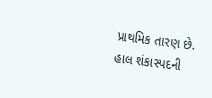પ્રાથમિક તારણ છે. હાલ શંકાસ્પદની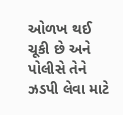ઓળખ થઈ ચૂકી છે અને પોલીસે તેને ઝડપી લેવા માટે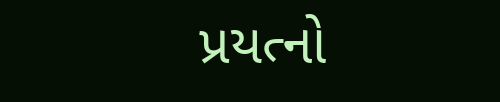પ્રયત્નો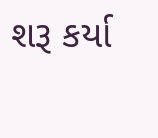શરૂ કર્યા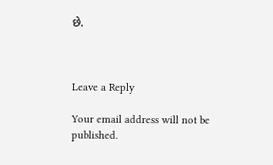છે.



Leave a Reply

Your email address will not be published.